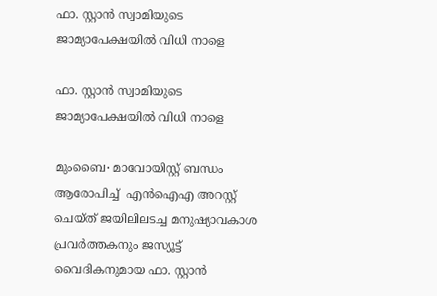ഫാ. സ്റ്റാൻ സ്വാമിയുടെ ജാമ്യാപേക്ഷയിൽ വിധി നാളെ

ഫാ. സ്റ്റാൻ സ്വാമിയുടെ ജാമ്യാപേക്ഷയിൽ വിധി നാളെ

മുംബൈ∙ മാവോയിസ്റ്റ് ബന്ധം ആരോപിച്ച്  എൻഐഎ അറസ്റ്റ് ചെയ്ത് ജയിലിലടച്ച മനുഷ്യാവകാശ പ്രവർത്തകനും ജസ്യൂട്ട് വൈദികനുമായ ഫാ. സ്റ്റാൻ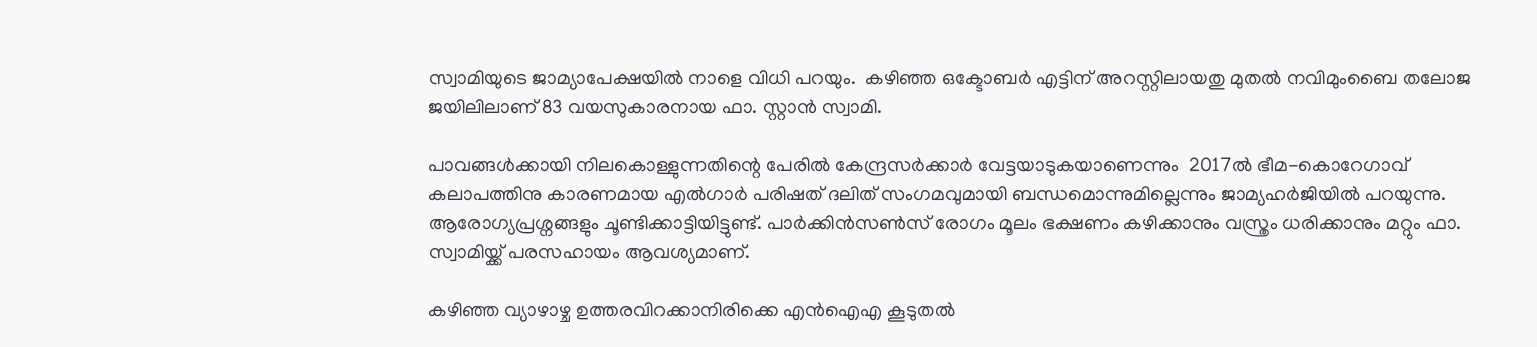സ്വാമിയുടെ ജാമ്യാപേക്ഷയിൽ നാളെ വിധി പറയും.  കഴിഞ്ഞ ഒക്ടോബർ എട്ടിന് അറസ്റ്റിലായതു മുതൽ നവിമുംബൈ തലോജ ജയിലിലാണ് 83 വയസുകാരനായ ഫാ. സ്റ്റാൻ സ്വാമി.

പാവങ്ങൾക്കായി നിലകൊള്ളുന്നതിന്റെ പേരിൽ കേന്ദ്രസർക്കാർ വേട്ടയാടുകയാണെന്നും  2017ൽ ഭീമ-കൊറേഗാവ് കലാപത്തിനു കാരണമായ എൽഗാർ പരിഷത് ദലിത് സംഗമവുമായി ബന്ധമൊന്നുമില്ലെന്നും ജാമ്യഹർജിയിൽ പറയുന്നു. ആരോഗ്യപ്രശ്നങ്ങളും ചൂണ്ടിക്കാട്ടിയിട്ടുണ്ട്. പാര്‍ക്കിന്‍സണ്‍സ് രോഗം മൂലം ഭക്ഷണം കഴിക്കാനും വസ്ത്രം ധരിക്കാനും മറ്റും ഫാ. സ്വാമിയ്ക്ക് പരസഹായം ആവശ്യമാണ്.

കഴിഞ്ഞ വ്യാഴാഴ്ച ഉത്തരവിറക്കാനിരിക്കെ എൻഐഎ കൂടുതൽ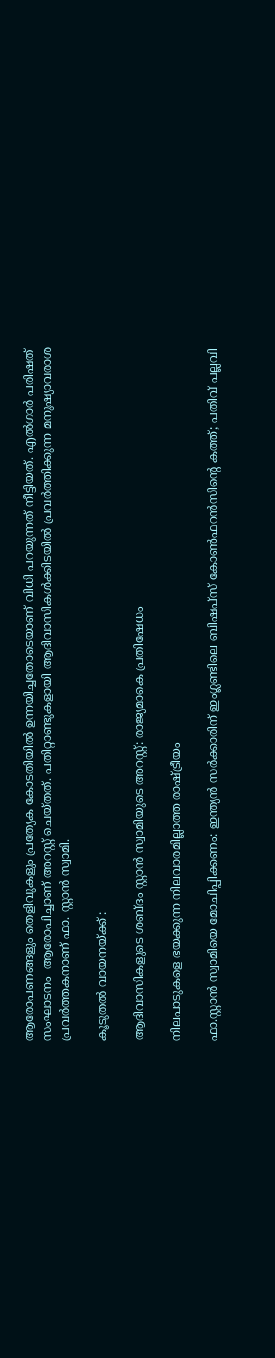ആരോപണങ്ങളും തെളിവുകളും പ്രത്യേക കോടതിയിൽ ഉന്നയിച്ചതോടെയാണ് വിധി പറയുന്നത് നീട്ടിയത്. എൽഗാർ പരിഷത് സംഘാടനം  ആരോപിച്ചാണ് അറസ്റ്റ് ചെയ്തത്. പതിറ്റാണ്ടുകളായി ആദിവാസികൾക്കിടയിൽ പ്രവർത്തിക്കുന്ന മനുഷ്യാവരാശ പ്രവർത്തകനാണ് ഫാ. സ്റ്റാൻ സ്വാമി.

കൂടുതൽ വായനയ്ക്ക് :

ആദിവാസികളുടെ ശബ്ദം സ്റ്റാൻ സ്വാമിയുടെ അറസ്റ്റ്: രാജ്യമാകെ പ്രതിഷേധം

നിലപാടുകളെ ഭയക്കുന്ന നിലവാരമില്ലാത്ത രാഷ്ട്രീയം

ഫാ.സ്റ്റാന്‍ സ്വാമിയെ മോചിപ്പിക്കണം: ഇന്ത്യന്‍ സര്‍ക്കാരിന് ഇംഗ്ലണ്ടിലെ ബിഷപ്സ് കോണ്‍ഫറന്‍സിന്റെ കത്ത്; പതിവ് പല്ലവി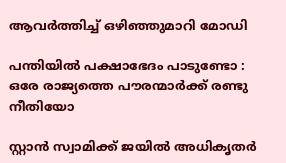ആവര്‍ത്തിച്ച് ഒഴിഞ്ഞുമാറി മോഡി

പന്തിയിൽ പക്ഷാഭേദം പാടുണ്ടോ : ഒരേ രാജ്യത്തെ പൗരന്മാർക്ക് രണ്ടു നീതിയോ

സ്റ്റാന്‍ സ്വാമിക്ക് ജയില്‍ അധികൃതര്‍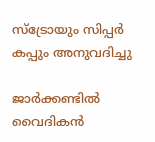സ്‌ട്രോയും സിപ്പര്‍ കപ്പും അനുവദിച്ചു

ജാർക്കണ്ടിൽ വൈദികൻ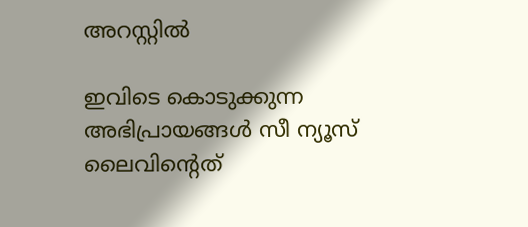അറസ്റ്റിൽ

ഇവിടെ കൊടുക്കുന്ന അഭിപ്രായങ്ങള്‍ സീ ന്യൂസ് ലൈവിന്റെത്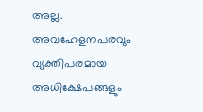അല്ല. അവഹേളനപരവും വ്യക്തിപരമായ അധിക്ഷേപങ്ങളും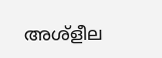അശ്‌ളീല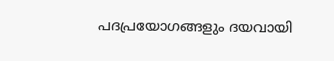പദപ്രയോഗങ്ങളും ദയവായി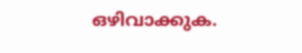ഒഴിവാക്കുക.